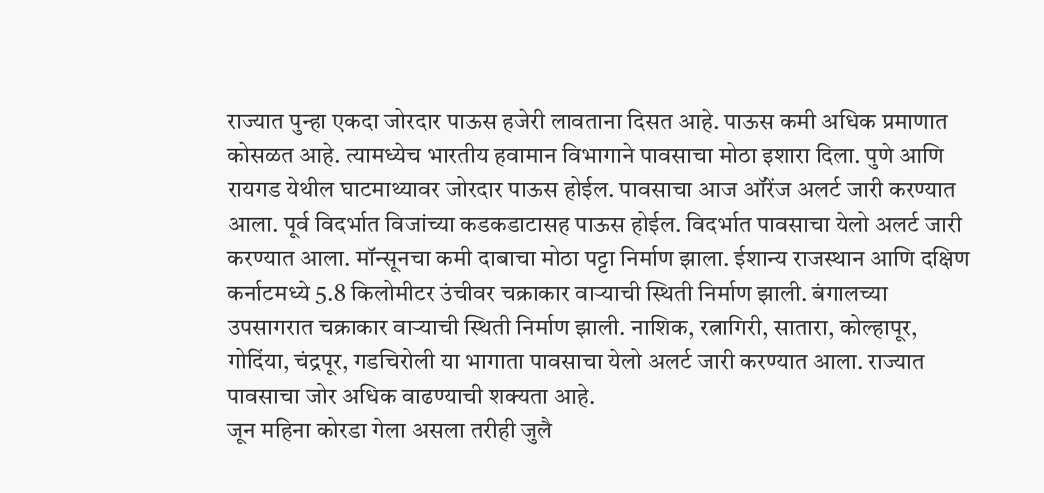राज्यात पुन्हा एकदा जोरदार पाऊस हजेरी लावताना दिसत आहे. पाऊस कमी अधिक प्रमाणात कोसळत आहे. त्यामध्येच भारतीय हवामान विभागाने पावसाचा मोठा इशारा दिला. पुणे आणि रायगड येथील घाटमाथ्यावर जोरदार पाऊस होईल. पावसाचा आज ऑरेंज अलर्ट जारी करण्यात आला. पूर्व विदर्भात विजांच्या कडकडाटासह पाऊस होईल. विदर्भात पावसाचा येलो अलर्ट जारी करण्यात आला. मॉन्सूनचा कमी दाबाचा मोठा पट्टा निर्माण झाला. ईशान्य राजस्थान आणि दक्षिण कर्नाटमध्ये 5.8 किलोमीटर उंचीवर चक्राकार वाऱ्याची स्थिती निर्माण झाली. बंगालच्या उपसागरात चक्राकार वाऱ्याची स्थिती निर्माण झाली. नाशिक, रत्नागिरी, सातारा, कोल्हापूर, गोदिंया, चंद्रपूर, गडचिरोली या भागाता पावसाचा येलो अलर्ट जारी करण्यात आला. राज्यात पावसाचा जोर अधिक वाढण्याची शक्यता आहे.
जून महिना कोरडा गेला असला तरीही जुलै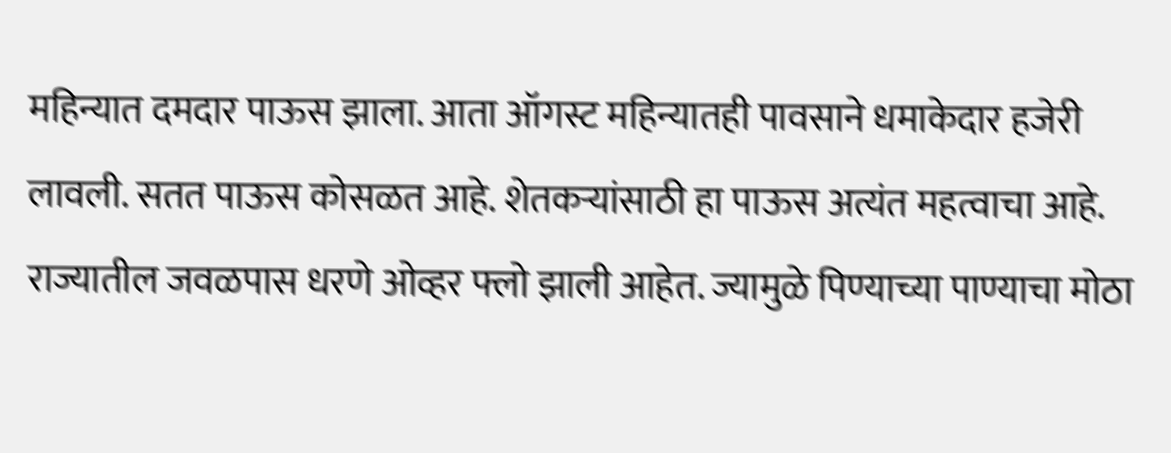महिन्यात दमदार पाऊस झाला. आता ऑगस्ट महिन्यातही पावसाने धमाकेदार हजेरी लावली. सतत पाऊस कोसळत आहे. शेतकऱ्यांसाठी हा पाऊस अत्यंत महत्वाचा आहे. राज्यातील जवळपास धरणे ओव्हर फ्लो झाली आहेत. ज्यामुळे पिण्याच्या पाण्याचा मोठा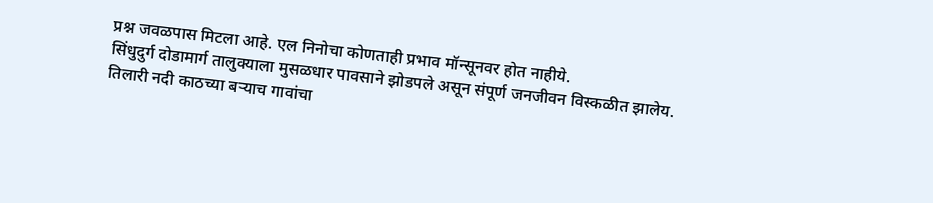प्रश्न जवळपास मिटला आहे. एल निनोचा कोणताही प्रभाव मॉन्सूनवर होत नाहीये.
सिंधुदुर्ग दोडामार्ग तालुक्याला मुसळधार पावसाने झोडपले असून संपूर्ण जनजीवन विस्कळीत झालेय. तिलारी नदी काठच्या बऱ्याच गावांचा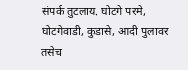संपर्क तुटलाय. घोटगे परमे, घोटगेवाडी, कुडासे, आदी पुलावर तसेच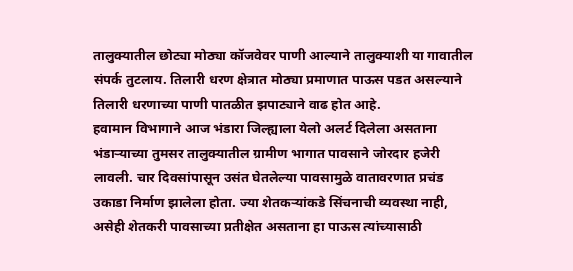तालुक्यातील छोट्या मोठ्या कॉजवेवर पाणी आल्याने तालुक्याशी या गावातील संपर्क तुटलाय. तिलारी धरण क्षेत्रात मोठ्या प्रमाणात पाऊस पडत असल्याने तिलारी धरणाच्या पाणी पातळीत झपाट्याने वाढ होत आहे.
हवामान विभागाने आज भंडारा जिल्ह्याला येलो अलर्ट दिलेला असताना भंडाऱ्याच्या तुमसर तालुक्यातील ग्रामीण भागात पावसाने जोरदार हजेरी लावली. चार दिवसांपासून उसंत घेतलेल्या पावसामुळे वातावरणात प्रचंड उकाडा निर्माण झालेला होता. ज्या शेतकऱ्यांकडे सिंचनाची व्यवस्था नाही, असेही शेतकरी पावसाच्या प्रतीक्षेत असताना हा पाऊस त्यांच्यासाठी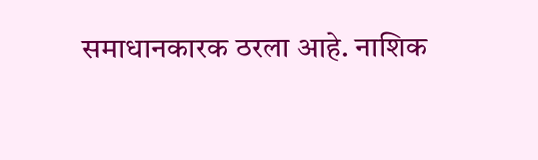समाधानकारक ठरला आहे. नाशिक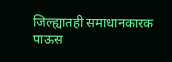जिल्ह्यातही समाधानकारक पाऊस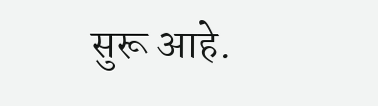सुरू आहे.